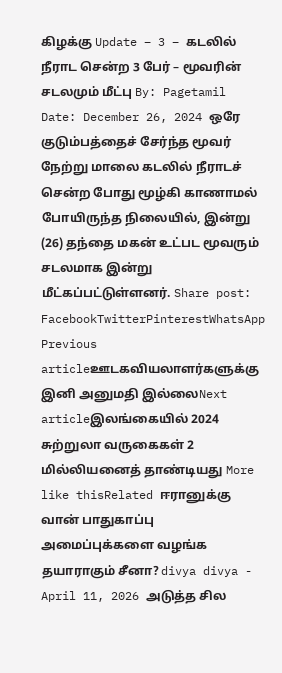கிழக்கு Update – 3 – கடலில் நீராட சென்ற 3 பேர் – மூவரின் சடலமும் மீட்பு By: Pagetamil Date: December 26, 2024 ஒரே குடும்பத்தைச் சேர்ந்த மூவர் நேற்று மாலை கடலில் நீராடச் சென்ற போது மூழ்கி காணாமல் போயிருந்த நிலையில், இன்று (26) தந்தை மகன் உட்பட மூவரும் சடலமாக இன்று மீட்கப்பட்டுள்ளனர். Share post: FacebookTwitterPinterestWhatsApp Previous articleஊடகவியலாளர்களுக்கு இனி அனுமதி இல்லைNext articleஇலங்கையில் 2024 சுற்றுலா வருகைகள் 2 மில்லியனைத் தாண்டியது More like thisRelated ஈரானுக்கு வான் பாதுகாப்பு அமைப்புக்களை வழங்க தயாராகும் சீனா? divya divya - April 11, 2026 அடுத்த சில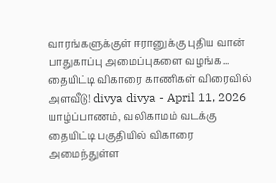வாரங்களுக்குள் ஈரானுக்கு புதிய வான் பாதுகாப்பு அமைப்புகளை வழங்க... தையிட்டி விகாரை காணிகள் விரைவில் அளவீடு! divya divya - April 11, 2026 யாழ்ப்பாணம், வலிகாமம் வடக்கு தையிட்டி பகுதியில் விகாரை அமைந்துள்ள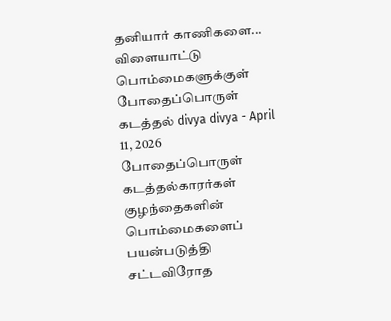தனியார் காணிகளை... விளையாட்டு பொம்மைகளுக்குள் போதைப்பொருள் கடத்தல் divya divya - April 11, 2026 போதைப்பொருள் கடத்தல்காரர்கள் குழந்தைகளின் பொம்மைகளைப் பயன்படுத்தி சட்டவிரோத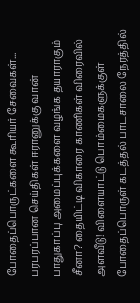போதைப்பொருட்களை கூரியர் சேவைகள்... பரபரப்பான செய்திகள் ஈரானுக்கு வான் பாதுகாப்பு அமைப்புக்களை வழங்க தயாராகும் சீனா? தையிட்டி விகாரை காணிகள் விரைவில் அளவீடு! விளையாட்டு பொம்மைகளுக்குள் போதைப்பொருள் கடத்தல் பாடசாலை நேரத்தில்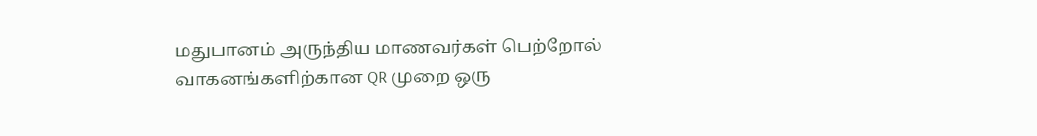மதுபானம் அருந்திய மாணவர்கள் பெற்றோல் வாகனங்களிற்கான QR முறை ஒரு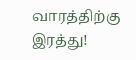வாரத்திற்கு இரத்து!